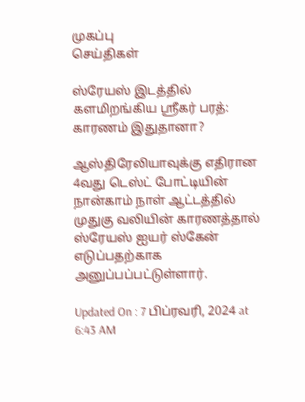முகப்பு
செய்திகள்

ஸ்ரேயஸ் இடத்தில் களமிறங்கிய ஸ்ரீகர் பரத்: காரணம் இதுதானா?

ஆஸ்திரேலியாவுக்கு எதிரான 4வது டெஸ்ட் போட்டியின் நான்காம் நாள் ஆட்டத்தில் முதுகு வலியின் காரணத்தால் ஸ்ரேயஸ் ஐயர் ஸ்கேன் எடுப்பதற்காக அனுப்பப்பட்டுள்ளார்.

Updated On : 7 பிப்ரவரி, 2024 at 6:43 AM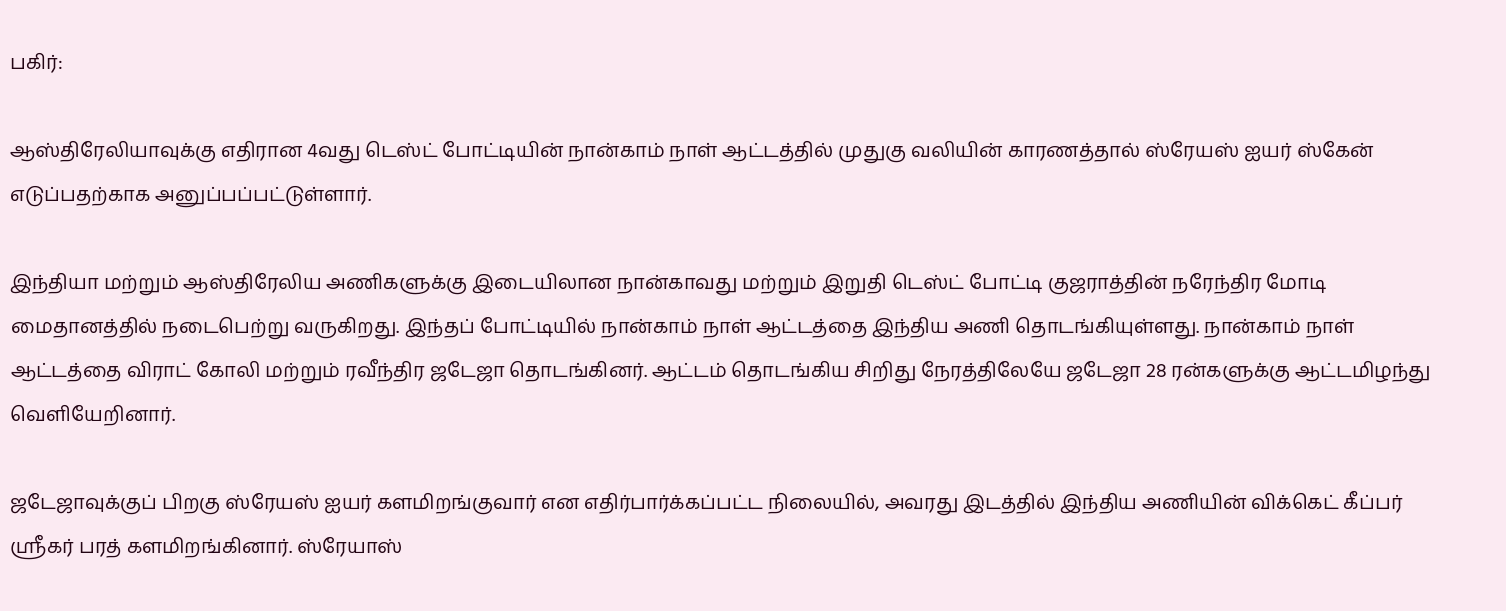பகிர்:

ஆஸ்திரேலியாவுக்கு எதிரான 4வது டெஸ்ட் போட்டியின் நான்காம் நாள் ஆட்டத்தில் முதுகு வலியின் காரணத்தால் ஸ்ரேயஸ் ஐயர் ஸ்கேன் எடுப்பதற்காக அனுப்பப்பட்டுள்ளார்.

இந்தியா மற்றும் ஆஸ்திரேலிய அணிகளுக்கு இடையிலான நான்காவது மற்றும் இறுதி டெஸ்ட் போட்டி குஜராத்தின் நரேந்திர மோடி மைதானத்தில் நடைபெற்று வருகிறது. இந்தப் போட்டியில் நான்காம் நாள் ஆட்டத்தை இந்திய அணி தொடங்கியுள்ளது. நான்காம் நாள் ஆட்டத்தை விராட் கோலி மற்றும் ரவீந்திர ஜடேஜா தொடங்கினர். ஆட்டம் தொடங்கிய சிறிது நேரத்திலேயே ஜடேஜா 28 ரன்களுக்கு ஆட்டமிழந்து வெளியேறினார்.

ஜடேஜாவுக்குப் பிறகு ஸ்ரேயஸ் ஐயர் களமிறங்குவார் என எதிர்பார்க்கப்பட்ட நிலையில், அவரது இடத்தில் இந்திய அணியின் விக்கெட் கீப்பர் ஸ்ரீகர் பரத் களமிறங்கினார். ஸ்ரேயாஸ்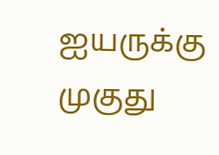ஐயருக்கு முகுது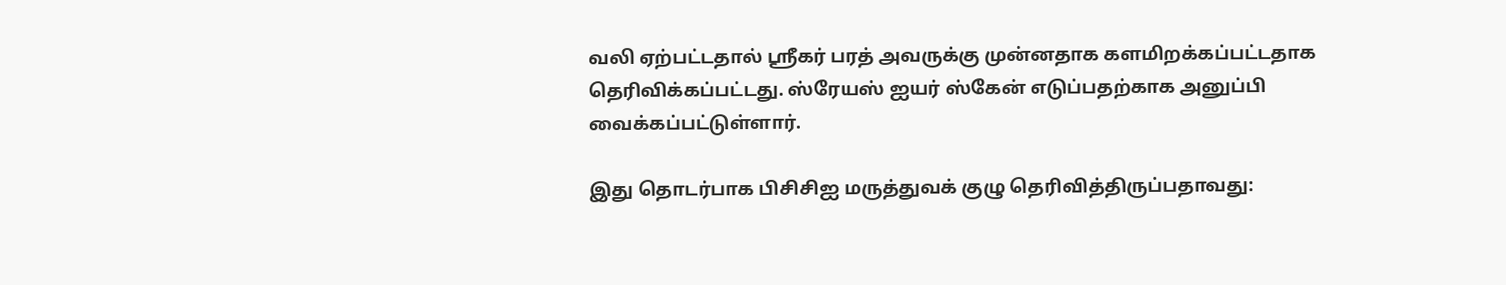வலி ஏற்பட்டதால் ஸ்ரீகர் பரத் அவருக்கு முன்னதாக களமிறக்கப்பட்டதாக தெரிவிக்கப்பட்டது. ஸ்ரேயஸ் ஐயர் ஸ்கேன் எடுப்பதற்காக அனுப்பி வைக்கப்பட்டுள்ளார்.

இது தொடர்பாக பிசிசிஐ மருத்துவக் குழு தெரிவித்திருப்பதாவது: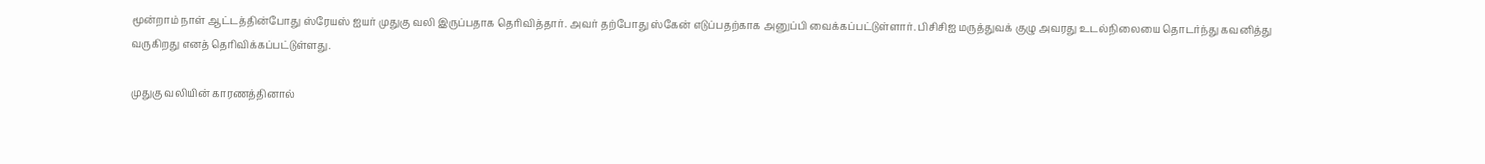மூன்றாம் நாள் ஆட்டத்தின்போது ஸ்ரேயஸ் ஐயர் முதுகு வலி இருப்பதாக தெரிவித்தார். அவர் தற்போது ஸ்கேன் எடுப்பதற்காக அனுப்பி வைக்கப்பட்டுள்ளார். பிசிசிஐ மருத்துவக் குழு அவரது உடல்நிலையை தொடர்ந்து கவனித்து வருகிறது எனத் தெரிவிக்கப்பட்டுள்ளது.

முதுகு வலியின் காரணத்தினால்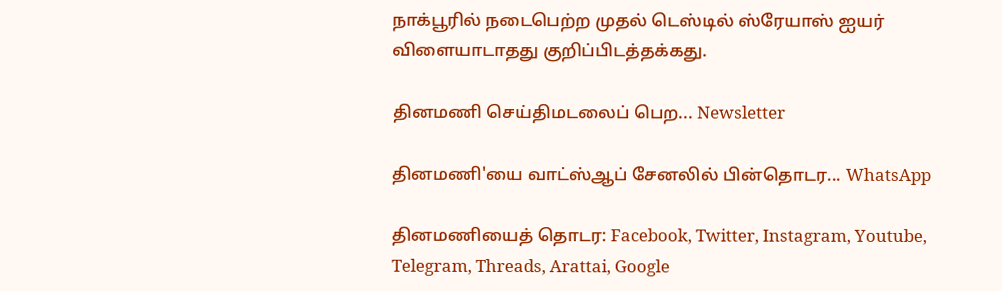நாக்பூரில் நடைபெற்ற முதல் டெஸ்டில் ஸ்ரேயாஸ் ஐயர் விளையாடாதது குறிப்பிடத்தக்கது.

தினமணி செய்திமடலைப் பெற... Newsletter

தினமணி'யை வாட்ஸ்ஆப் சேனலில் பின்தொடர... WhatsApp

தினமணியைத் தொடர: Facebook, Twitter, Instagram, Youtube, Telegram, Threads, Arattai, Google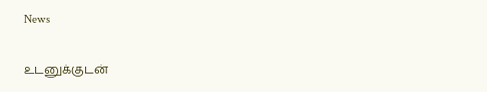News

உடனுக்குடன்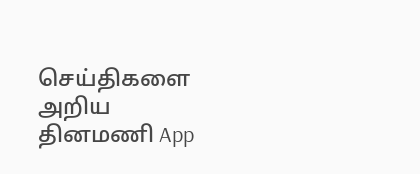செய்திகளை அறிய தினமணி App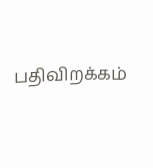பதிவிறக்கம்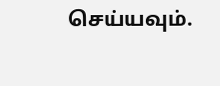செய்யவும்.